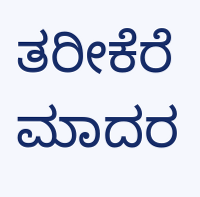ತರೀಕೆರೆ ಮಾದರ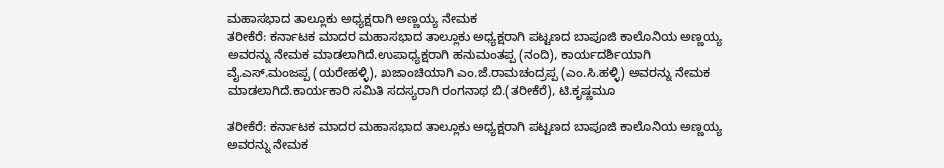ಮಹಾಸಭಾದ ತಾಲ್ಲೂಕು ಅಧ್ಯಕ್ಷರಾಗಿ ಅಣ್ಣಯ್ಯ ನೇಮಕ
ತರೀಕೆರೆ: ಕರ್ನಾಟಕ ಮಾದರ ಮಹಾಸಭಾದ ತಾಲ್ಲೂಕು ಅಧ್ಯಕ್ಷರಾಗಿ ಪಟ್ಟಣದ ಬಾಪೂಜಿ ಕಾಲೊನಿಯ ಅಣ್ಣಯ್ಯ ಅವರನ್ನು ನೇಮಕ ಮಾಡಲಾಗಿದೆ.ಉಪಾಧ್ಯಕ್ಷರಾಗಿ ಹನುಮಂತಪ್ಪ (ನಂದಿ), ಕಾರ್ಯದರ್ಶಿಯಾಗಿ ವೈ.ಎಸ್.ಮಂಜಪ್ಪ (ಯರೇಹಳ್ಳಿ), ಖಜಾಂಚಿಯಾಗಿ ಎಂ.ಜೆ.ರಾಮಚಂದ್ರಪ್ಪ (ಎಂ.ಸಿ.ಹಳ್ಳಿ) ಅವರನ್ನು ನೇಮಕ ಮಾಡಲಾಗಿದೆ.ಕಾರ್ಯಕಾರಿ ಸಮಿತಿ ಸದಸ್ಯರಾಗಿ ರಂಗನಾಥ ಬಿ.(ತರೀಕೆರೆ), ಟಿ.ಕೃಷ್ಣಮೂ

ತರೀಕೆರೆ: ಕರ್ನಾಟಕ ಮಾದರ ಮಹಾಸಭಾದ ತಾಲ್ಲೂಕು ಅಧ್ಯಕ್ಷರಾಗಿ ಪಟ್ಟಣದ ಬಾಪೂಜಿ ಕಾಲೊನಿಯ ಅಣ್ಣಯ್ಯ ಅವರನ್ನು ನೇಮಕ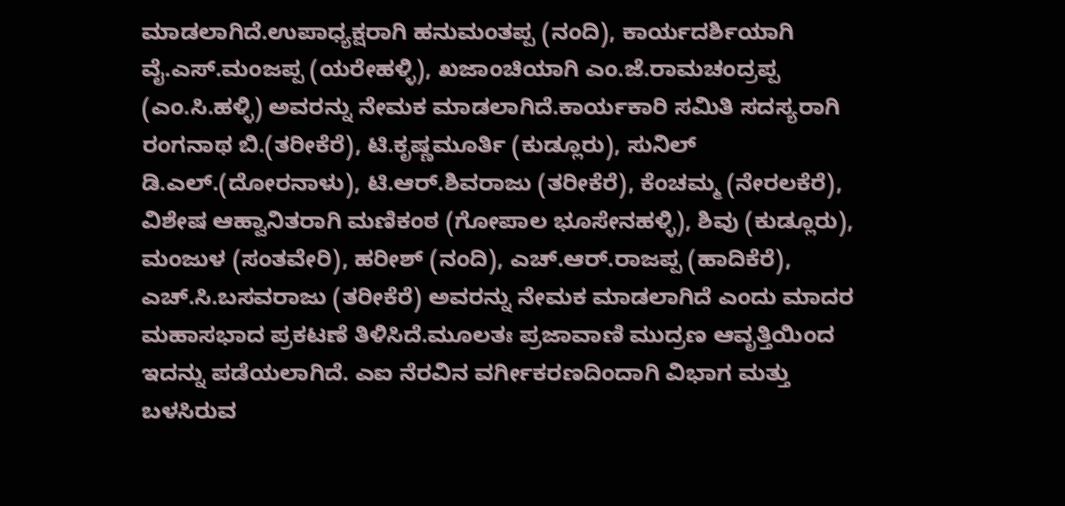ಮಾಡಲಾಗಿದೆ.ಉಪಾಧ್ಯಕ್ಷರಾಗಿ ಹನುಮಂತಪ್ಪ (ನಂದಿ), ಕಾರ್ಯದರ್ಶಿಯಾಗಿ ವೈ.ಎಸ್.ಮಂಜಪ್ಪ (ಯರೇಹಳ್ಳಿ), ಖಜಾಂಚಿಯಾಗಿ ಎಂ.ಜೆ.ರಾಮಚಂದ್ರಪ್ಪ (ಎಂ.ಸಿ.ಹಳ್ಳಿ) ಅವರನ್ನು ನೇಮಕ ಮಾಡಲಾಗಿದೆ.ಕಾರ್ಯಕಾರಿ ಸಮಿತಿ ಸದಸ್ಯರಾಗಿ ರಂಗನಾಥ ಬಿ.(ತರೀಕೆರೆ), ಟಿ.ಕೃಷ್ಣಮೂರ್ತಿ (ಕುಡ್ಲೂರು), ಸುನಿಲ್ ಡಿ.ಎಲ್.(ದೋರನಾಳು), ಟಿ.ಆರ್.ಶಿವರಾಜು (ತರೀಕೆರೆ), ಕೆಂಚಮ್ಮ (ನೇರಲಕೆರೆ), ವಿಶೇಷ ಆಹ್ವಾನಿತರಾಗಿ ಮಣಿಕಂಠ (ಗೋಪಾಲ ಭೂಸೇನಹಳ್ಳಿ), ಶಿವು (ಕುಡ್ಲೂರು), ಮಂಜುಳ (ಸಂತವೇರಿ), ಹರೀಶ್ (ನಂದಿ), ಎಚ್.ಆರ್.ರಾಜಪ್ಪ (ಹಾದಿಕೆರೆ), ಎಚ್.ಸಿ.ಬಸವರಾಜು (ತರೀಕೆರೆ) ಅವರನ್ನು ನೇಮಕ ಮಾಡಲಾಗಿದೆ ಎಂದು ಮಾದರ ಮಹಾಸಭಾದ ಪ್ರಕಟಣೆ ತಿಳಿಸಿದೆ.ಮೂಲತಃ ಪ್ರಜಾವಾಣಿ ಮುದ್ರಣ ಆವೃತ್ತಿಯಿಂದ ಇದನ್ನು ಪಡೆಯಲಾಗಿದೆ. ಎಐ ನೆರವಿನ ವರ್ಗೀಕರಣದಿಂದಾಗಿ ವಿಭಾಗ ಮತ್ತು ಬಳಸಿರುವ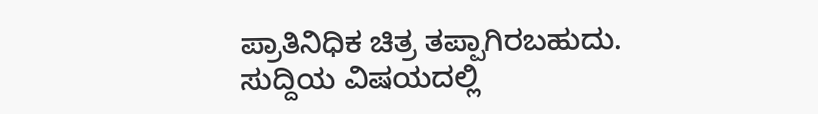ಪ್ರಾತಿನಿಧಿಕ ಚಿತ್ರ ತಪ್ಪಾಗಿರಬಹುದು. ಸುದ್ದಿಯ ವಿಷಯದಲ್ಲಿ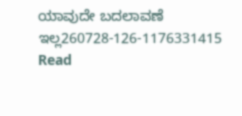ಯಾವುದೇ ಬದಲಾವಣೆ ಇಲ್ಲ260728-126-1176331415
Read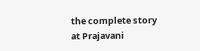the complete story at Prajavani